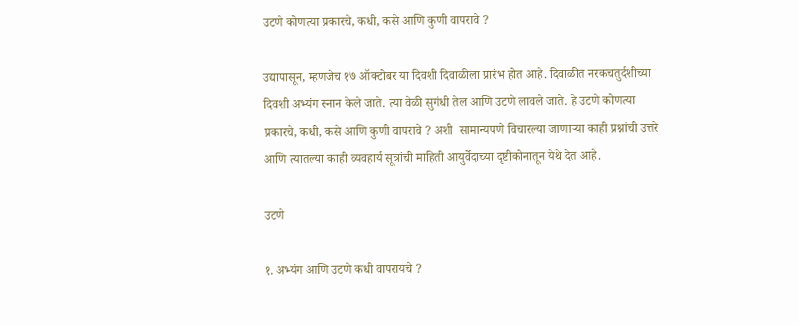उटणे कोणत्या प्रकारचे, कधी, कसे आणि कुणी वापरावे ?

उद्यापासून, म्हणजेच १७ ऑक्टोबर या दिवशी दिवाळीला प्रारंभ होत आहे. दिवाळीत नरकचतुर्दशीच्या दिवशी अभ्यंग स्नान केले जाते. त्या वेळी सुगंधी तेल आणि उटणे लावले जाते. हे उटणे कोणत्या प्रकारचे, कधी, कसे आणि कुणी वापरावे ? अशी  सामान्यपणे विचारल्या जाणार्‍या काही प्रश्नांची उत्तरे आणि त्यातल्या काही व्यवहार्य सूत्रांची माहिती आयुर्वेदाच्या दृष्टीकोनातून येथे देत आहे.

उटणे

१. अभ्यंग आणि उटणे कधी वापरायचे ?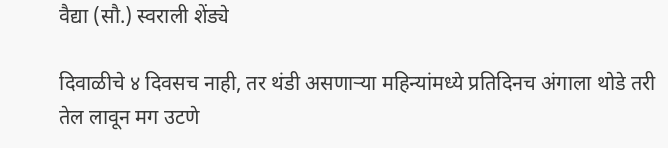वैद्या (सौ.) स्वराली शेंड्ये

दिवाळीचे ४ दिवसच नाही, तर थंडी असणार्‍या महिन्यांमध्ये प्रतिदिनच अंगाला थोडे तरी तेल लावून मग उटणे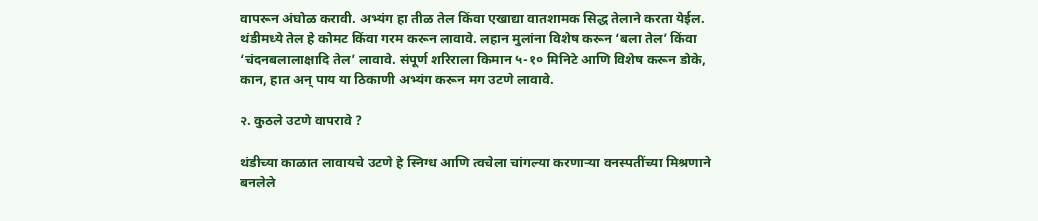वापरून अंघोळ करावी. अभ्यंग हा तीळ तेल किंवा एखाद्या वातशामक सिद्ध तेलाने करता येईल. थंडीमध्ये तेल हे कोमट किंवा गरम करून लावावे. लहान मुलांना विशेष करून ‘बला तेल’ किंवा ‘चंदनबलालाक्षादि तेल’ लावावे. संपूर्ण शरिराला किमान ५-१० मिनिटे आणि विशेष करून डोके, कान, हात अन् पाय या ठिकाणी अभ्यंग करून मग उटणे लावावे.

२. कुठले उटणे वापरावे ?

थंडीच्या काळात लावायचे उटणे हे स्निग्ध आणि त्वचेला चांगल्या करणार्‍या वनस्पतींच्या मिश्रणाने बनलेले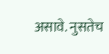असावे. नुसतेच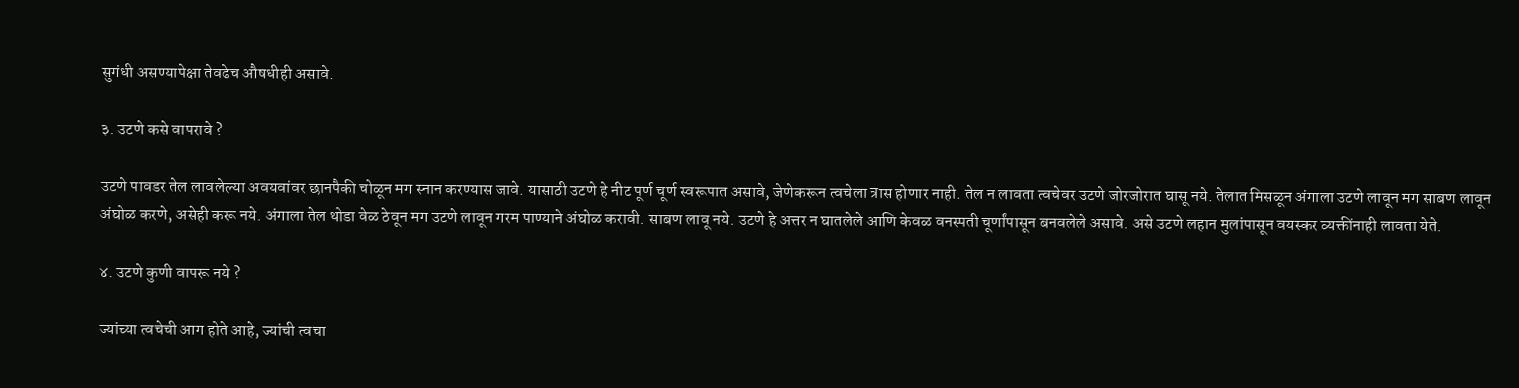सुगंधी असण्यापेक्षा तेवढेच औषधीही असावे.

३. उटणे कसे वापरावे ?

उटणे पावडर तेल लावलेल्या अवयवांवर छानपैकी चोळून मग स्नान करण्यास जावे. यासाठी उटणे हे नीट पूर्ण चूर्ण स्वरूपात असावे, जेणेकरून त्वचेला त्रास होणार नाही. तेल न लावता त्वचेवर उटणे जोरजोरात घासू नये. तेलात मिसळून अंगाला उटणे लावून मग साबण लावून अंघोळ करणे, असेही करू नये. अंगाला तेल थोडा वेळ ठेवून मग उटणे लावून गरम पाण्याने अंघोळ करावी. साबण लावू नये. उटणे हे अत्तर न घातलेले आणि केवळ वनस्पती चूर्णांपासून बनवलेले असावे. असे उटणे लहान मुलांपासून वयस्कर व्यक्तींनाही लावता येते.

४. उटणे कुणी वापरू नये ?

ज्यांच्या त्वचेची आग होते आहे, ज्यांची त्वचा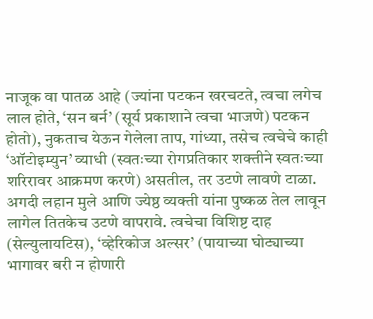नाजूक वा पातळ आहे (ज्यांना पटकन खरचटते, त्वचा लगेच लाल होते, ‘सन बर्न’ (सूर्य प्रकाशाने त्वचा भाजणे) पटकन होतो), नुकताच येऊन गेलेला ताप, गांध्या, तसेच त्वचेचे काही ‘ऑटोइम्युन’ व्याधी (स्वतःच्या रोगप्रतिकार शक्तीने स्वतःच्या शरिरावर आक्रमण करणे) असतील, तर उटणे लावणे टाळा. अगदी लहान मुले आणि ज्येष्ठ व्यक्ती यांना पुष्कळ तेल लावून लागेल तितकेच उटणे वापरावे. त्वचेचा विशिष्ट दाह (सेल्युलायटिस), ‘व्हेरिकोज अल्सर’ (पायाच्या घोट्याच्या भागावर बरी न होणारी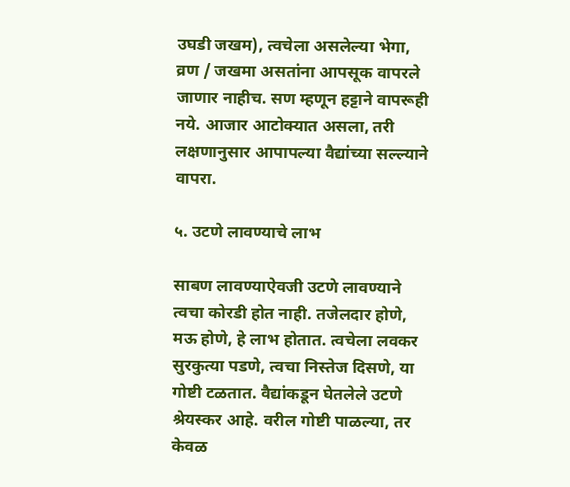उघडी जखम), त्वचेला असलेल्या भेगा, व्रण / जखमा असतांना आपसूक वापरले जाणार नाहीच. सण म्हणून हट्टाने वापरूही नये. आजार आटोक्यात असला, तरी लक्षणानुसार आपापल्या वैद्यांच्या सल्ल्याने वापरा.

५. उटणे लावण्याचे लाभ

साबण लावण्याऐवजी उटणे लावण्याने त्वचा कोरडी होत नाही. तजेलदार होणे,  मऊ होणे, हे लाभ होतात. त्वचेला लवकर सुरकुत्या पडणे, त्वचा निस्तेज दिसणे, या गोष्टी टळतात. वैद्यांकडून घेतलेले उटणे श्रेयस्कर आहे. वरील गोष्टी पाळल्या, तर केवळ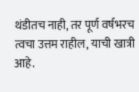थंडीतच नाही, तर पूर्ण वर्षभरच त्वचा उत्तम राहील, याची खात्री आहे.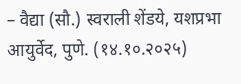– वैद्या (सौ.) स्वराली शेंडये, यशप्रभा आयुर्वेद, पुणे. (१४.१०.२०२५)